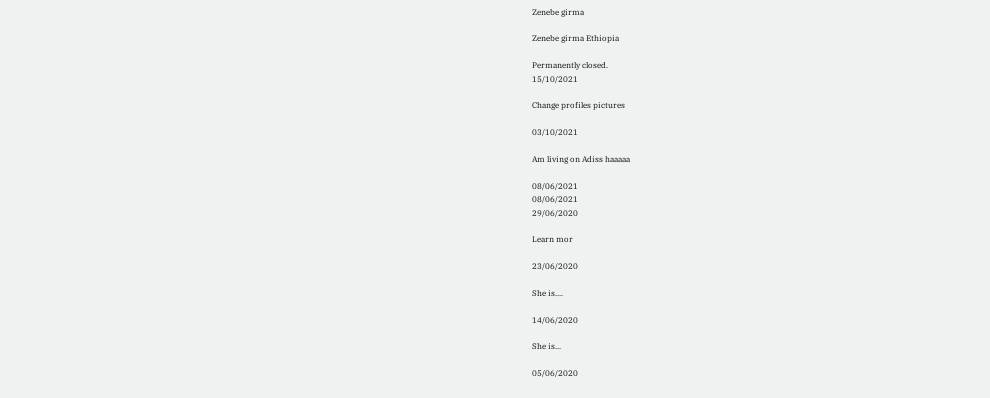Zenebe girma

Zenebe girma Ethiopia

Permanently closed.
15/10/2021

Change profiles pictures

03/10/2021

Am living on Adiss haaaaa

08/06/2021
08/06/2021
29/06/2020

Learn mor

23/06/2020

She is....

14/06/2020

She is...

05/06/2020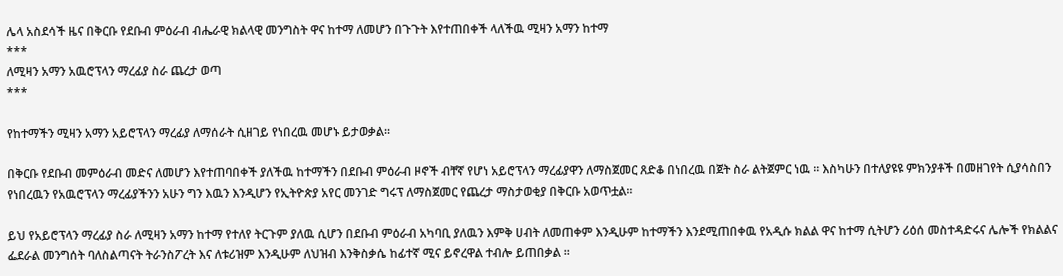ሌላ አስደሳች ዜና በቅርቡ የደቡብ ምዕራብ ብሔራዊ ክልላዊ መንግስት ዋና ከተማ ለመሆን በጉጉት እየተጠበቀች ላለችዉ ሚዛን አማን ከተማ
***
ለሚዛን አማን አዉሮፕላን ማረፊያ ስራ ጨረታ ወጣ
***

የከተማችን ሚዛን አማን አይሮፕላን ማረፊያ ለማሰራት ሲዘገይ የነበረዉ መሆኑ ይታወቃል፡፡

በቅርቡ የደቡብ መምዕራብ መድና ለመሆን እየተጠባበቀች ያለችዉ ከተማችን በደቡብ ምዕራብ ዞኖች ብቸኛ የሆነ አይሮፕላን ማረፊያዋን ለማስጀመር ጸድቆ በነበረዉ በጀት ስራ ልትጀምር ነዉ ፡፡ እስካሁን በተለያዩዩ ምክንያቶች በመዘገየት ሲያሳስበን የነበረዉን የአዉሮፕላን ማረፊያችንን አሁን ግን እዉን እንዲሆን የኢትዮጵያ አየር መንገድ ግሩፕ ለማስጀመር የጨረታ ማስታወቂያ በቅርቡ አወጥቷል፡፡

ይህ የአይሮፕላን ማረፊያ ስራ ለሚዛን አማን ከተማ የተለየ ትርጉም ያለዉ ሲሆን በደቡብ ምዕራብ አካባቢ ያለዉን እምቅ ሀብት ለመጠቀም እንዲሁም ከተማችን እንደሚጠበቀዉ የአዲሱ ክልል ዋና ከተማ ሲትሆን ሪዕሰ መስተዳድሩና ሌሎች የክልልና ፌደራል መንግሰት ባለስልጣናት ትራንስፖረት እና ለቱሪዝም እንዲሁም ለህዝብ እንቅስቃሴ ከፊተኛ ሚና ይኖረዋል ተብሎ ይጠበቃል ፡፡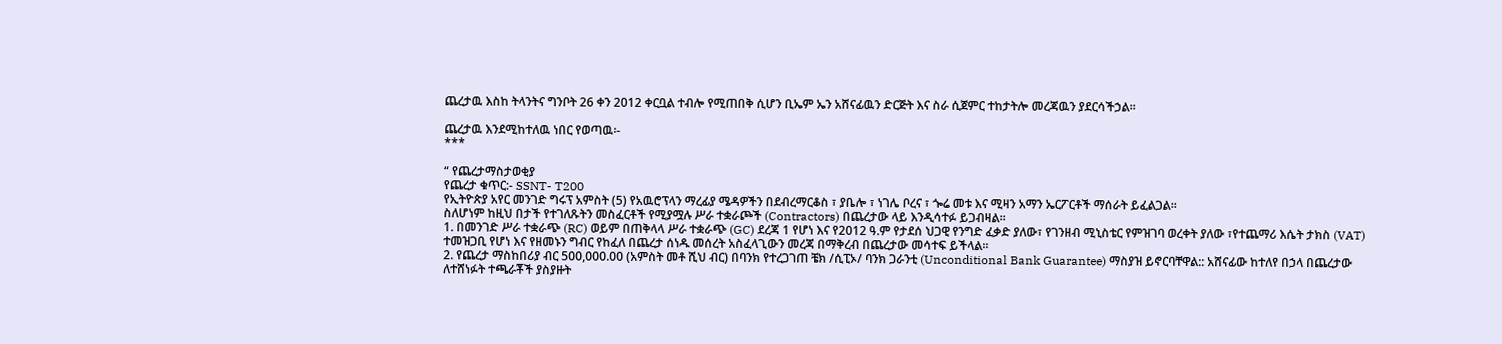ጨረታዉ እስከ ትላንትና ግንቦት 26 ቀን 2012 ቀርቧል ተብሎ የሚጠበቅ ሲሆን ቢኤም ኤን አሸናፊዉን ድርጅት እና ስራ ሲጀምር ተከታትሎ መረጃዉን ያደርሳችኃል፡፡

ጨረታዉ እንደሚከተለዉ ነበር የወጣዉ፡-
***

“ የጨረታማስታወቂያ
የጨረታ ቁጥር:- SSNT- T200
የኢትዮጵያ አየር መንገድ ግሩፕ አምስት (5) የአዉሮፕላን ማረፊያ ሜዳዎችን በደብረማርቆስ ፣ ያቤሎ ፣ ነገሌ ቦረና ፣ ጐሬ መቱ እና ሚዛን አማን ኤርፖርቶች ማሰራት ይፈልጋል፡፡
ስለሆነም ከዚህ በታች የተገለጹትን መስፈርቶች የሚያሟሉ ሥራ ተቋራጮች (Contractors) በጨረታው ላይ እንዲሳተፉ ይጋብዛል፡፡
1. በመንገድ ሥራ ተቋራጭ (RC) ወይም በጠቅላላ ሥራ ተቋራጭ (GC) ደረጃ 1 የሆነ እና የ2012 ዓ.ም የታደሰ ህጋዊ የንግድ ፈቃድ ያለው፣ የገንዘብ ሚኒስቴር የምዝገባ ወረቀት ያለው ፣የተጨማሪ እሴት ታክስ (VAT) ተመዝጋቢ የሆነ እና የዘመኑን ግብር የከፈለ በጨረታ ሰነዱ መሰረት አስፈላጊውን መረጃ በማቅረብ በጨረታው መሳተፍ ይችላል፡፡
2. የጨረታ ማስከበሪያ ብር 500,000.00 (አምስት መቶ ሺህ ብር) በባንክ የተረጋገጠ ቼክ /ሲፒኦ/ ባንክ ጋራንቲ (Unconditional Bank Guarantee) ማስያዝ ይኖርባቸዋል:: አሸናፊው ከተለየ በኃላ በጨረታው ለተሸነፉት ተጫራቾች ያስያዙት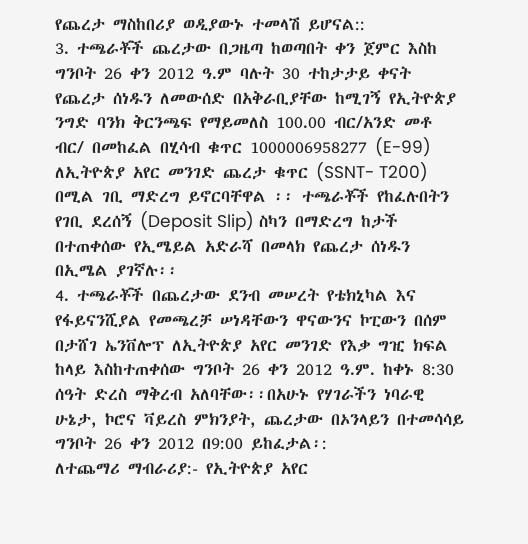የጨረታ ማስከበሪያ ወዲያውኑ ተመላሽ ይሆናል::
3. ተጫራቾች ጨረታው በጋዜጣ ከወጣበት ቀን ጀምር እስከ ግንቦት 26 ቀን 2012 ዓ.ም ባሉት 30 ተከታታይ ቀናት የጨረታ ሰነዱን ለመውሰድ በአቅራቢያቸው ከሚገኝ የኢትዮጵያ ንግድ ባንክ ቅርንጫፍ የማይመለስ 100.00 ብር/አንድ መቶ ብር/ በመከፈል በሂሳብ ቁጥር 1000006958277 (E-99) ለኢትዮጵያ አየር መንገድ ጨረታ ቁጥር (SSNT- T200) በሚል ገቢ ማድረግ ይኖርባቸዋል ፡፡ ተጫራቾች የከፈሉበትን የገቢ ደረሰኝ (Deposit Slip) ስካን በማድረግ ከታች በተጠቀሰው የኢሜይል አድራሻ በመላክ የጨረታ ሰነዱን በኢሜል ያገኛሉ፡፡
4. ተጫራቾች በጨረታው ደንብ መሠረት የቴክኒካል እና የፋይናንሺያል የመጫረቻ ሠነዳቸውን ዋናውንና ኮፒውን በሰም በታሸገ ኤንቨሎፕ ለኢትዮጵያ አየር መንገድ የእቃ ግዢ ክፍል ከላይ እስከተጠቀሰው ግንቦት 26 ቀን 2012 ዓ.ም. ከቀኑ 8:30 ሰዓት ድረስ ማቅረብ አለባቸው፡፡በአሁኑ የሃገራችን ነባራዊ ሁኔታ, ኮሮና ቫይረስ ምክንያት, ጨረታው በኦንላይን በተመሳሳይ ግንቦት 26 ቀን 2012 በ9:00 ይከፈታል፡:
ለተጨማሪ ማብራሪያ:- የኢትዮጵያ አየር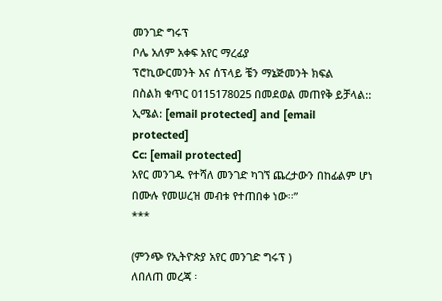መንገድ ግሩፕ
ቦሌ አለም አቀፍ አየር ማረፊያ
ፕሮኪውርመንት እና ሰፕላይ ቼን ማኔጅመንት ክፍል
በስልክ ቁጥር 0115178025 በመደወል መጠየቅ ይቻላል::
ኢሜል: [email protected] and [email protected]
Cc: [email protected]
አየር መንገዱ የተሻለ መንገድ ካገኘ ጨረታውን በከፊልም ሆነ በሙሉ የመሠረዝ መብቱ የተጠበቀ ነው፡፡”
***

(ምንጭ የኢትዮጵያ አየር መንገድ ግሩፕ )
ለበለጠ መረጃ ፡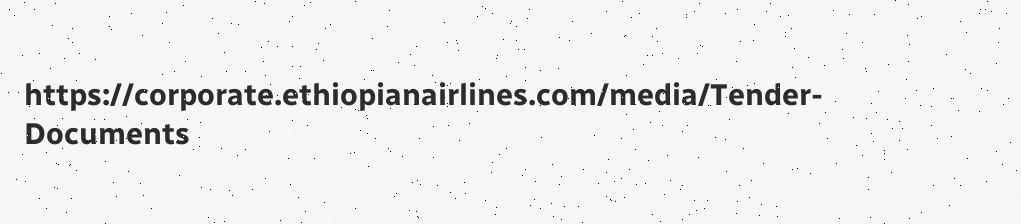https://corporate.ethiopianairlines.com/media/Tender-Documents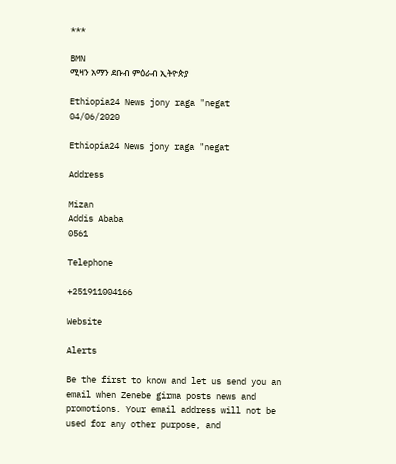***

BMN
ሚዛን አማን ደቡብ ምዕራብ ኢትዮጵያ

Ethiopia24 News jony raga "negat
04/06/2020

Ethiopia24 News jony raga "negat

Address

Mizan
Addis Ababa
0561

Telephone

+251911004166

Website

Alerts

Be the first to know and let us send you an email when Zenebe girma posts news and promotions. Your email address will not be used for any other purpose, and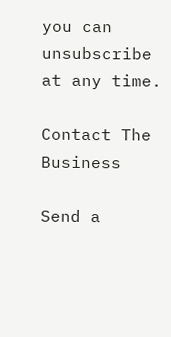you can unsubscribe at any time.

Contact The Business

Send a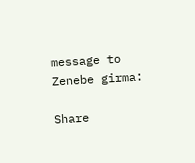message to Zenebe girma:

Share